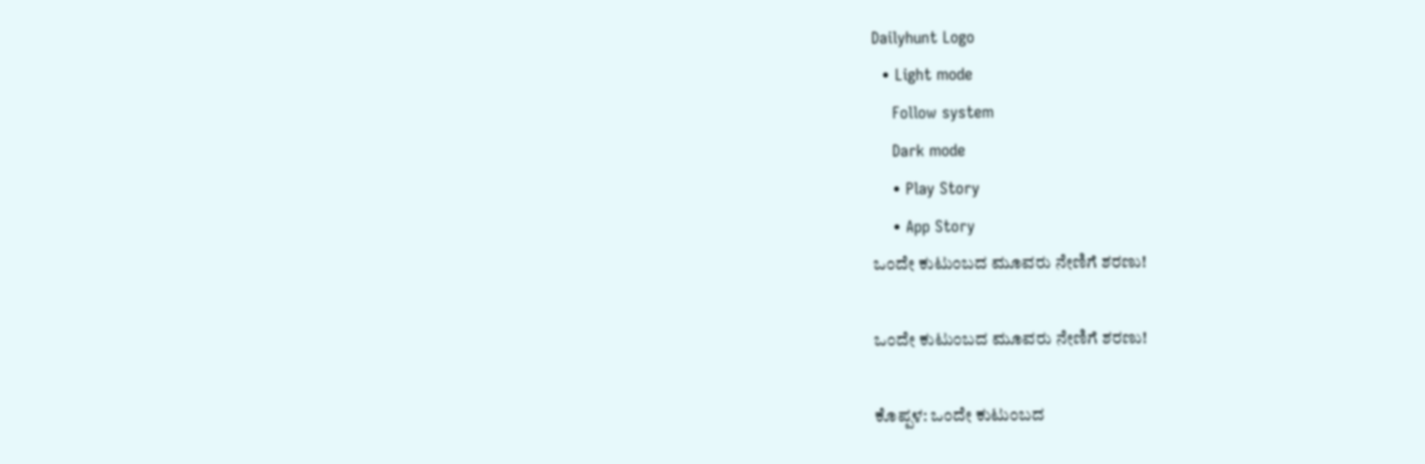Dailyhunt Logo
  • Light mode
    Follow system
    Dark mode
    • Play Story
    • App Story
ಒಂದೇ ಕುಟುಂಬದ ಮೂವರು ನೇಣಿಗೆ ಶರಣು!

ಒಂದೇ ಕುಟುಂಬದ ಮೂವರು ನೇಣಿಗೆ ಶರಣು!

ಕೊಪ್ಪಳ: ಒಂದೇ ಕುಟುಂಬದ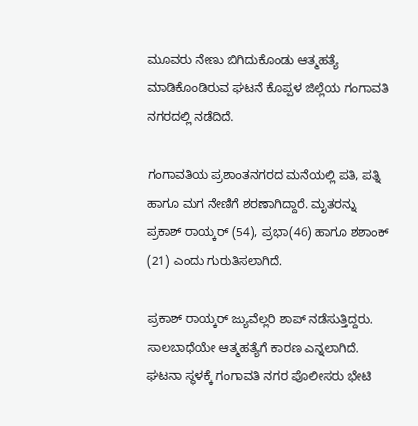ಮೂವರು ನೇಣು ಬಿಗಿದುಕೊಂಡು ಆತ್ಮಹತ್ಯೆ ಮಾಡಿಕೊಂಡಿರುವ ಘಟನೆ ಕೊಪ್ಪಳ ಜಿಲ್ಲೆಯ ಗಂಗಾವತಿ ನಗರದಲ್ಲಿ ನಡೆದಿದೆ.

ಗಂಗಾವತಿಯ ಪ್ರಶಾಂತನಗರದ ಮನೆಯಲ್ಲಿ ಪತಿ, ಪತ್ನಿ ಹಾಗೂ ಮಗ ನೇಣಿಗೆ ಶರಣಾಗಿದ್ದಾರೆ. ಮೃತರನ್ನು ಪ್ರಕಾಶ್ ರಾಯ್ಕರ್ (54), ಪ್ರಭಾ(46) ಹಾಗೂ ಶಶಾಂಕ್ (21) ಎಂದು ಗುರುತಿಸಲಾಗಿದೆ.

ಪ್ರಕಾಶ್ ರಾಯ್ಕರ್ ಜ್ಯುವೆಲ್ಲರಿ ಶಾಪ್ ನಡೆಸುತ್ತಿದ್ದರು. ಸಾಲಬಾಧೆಯೇ ಆತ್ಮಹತ್ಯೆಗೆ ಕಾರಣ ಎನ್ನಲಾಗಿದೆ. ಘಟನಾ ಸ್ಥಳಕ್ಕೆ ಗಂಗಾವತಿ ನಗರ ಪೊಲೀಸರು ಭೇಟಿ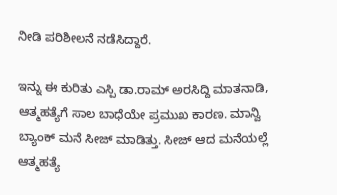ನೀಡಿ ಪರಿಶೀಲನೆ ನಡೆಸಿದ್ದಾರೆ.

ಇನ್ನು ಈ ಕುರಿತು ಎಸ್ಪಿ ಡಾ.ರಾಮ್ ಅರಸಿದ್ದಿ ಮಾತನಾಡಿ, ಆತ್ಮಹತ್ಯೆಗೆ ಸಾಲ ಬಾಧೆಯೇ ಪ್ರಮುಖ ಕಾರಣ. ಮಾನ್ವಿ ಬ್ಯಾಂಕ್ ಮನೆ ಸೀಜ್ ಮಾಡಿತ್ತು. ಸೀಜ್ ಆದ ಮನೆಯಲ್ಲೆ ಆತ್ಮಹತ್ಯೆ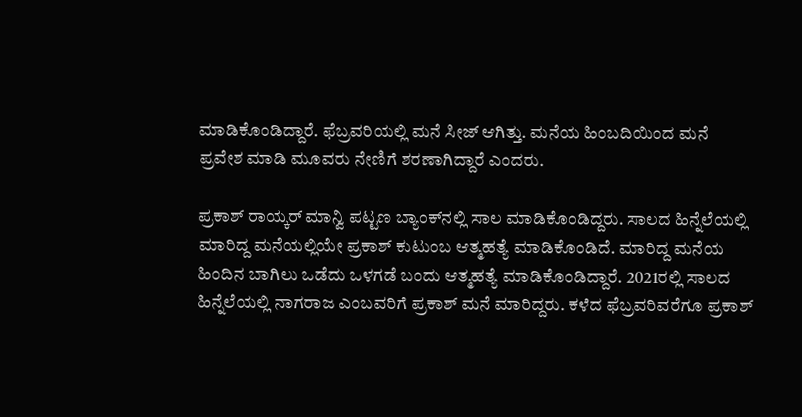ಮಾಡಿಕೊಂಡಿದ್ದಾರೆ. ಫೆಬ್ರವರಿಯಲ್ಲಿ ಮನೆ ಸೀಜ್ ಆಗಿತ್ತು. ಮನೆಯ ಹಿಂಬದಿಯಿಂದ ಮನೆ ಪ್ರವೇಶ ಮಾಡಿ ಮೂವರು ನೇಣಿಗೆ ಶರಣಾಗಿದ್ದಾರೆ ಎಂದರು.

ಪ್ರಕಾಶ್ ರಾಯ್ಕರ್ ಮಾನ್ವಿ ಪಟ್ಟಣ ಬ್ಯಾಂಕ್‌ನಲ್ಲಿ ಸಾಲ ಮಾಡಿಕೊಂಡಿದ್ದರು. ಸಾಲದ ಹಿನ್ನೆಲೆಯಲ್ಲಿ ಮಾರಿದ್ದ ಮನೆಯಲ್ಲಿಯೇ ಪ್ರಕಾಶ್ ಕುಟುಂಬ ಆತ್ಮಹತ್ಯೆ ಮಾಡಿಕೊಂಡಿದೆ. ಮಾರಿದ್ದ ಮನೆಯ ಹಿಂದಿನ ಬಾಗಿಲು ಒಡೆದು ಒಳಗಡೆ ಬಂದು ಆತ್ಮಹತ್ಯೆ ಮಾಡಿಕೊಂಡಿದ್ದಾರೆ. 2021ರಲ್ಲಿ ಸಾಲದ ಹಿನ್ನೆಲೆಯಲ್ಲಿ ನಾಗರಾಜ ಎಂಬವರಿಗೆ ಪ್ರಕಾಶ್ ಮನೆ ಮಾರಿದ್ದರು. ಕಳೆದ ಫೆಬ್ರವರಿವರೆಗೂ ಪ್ರಕಾಶ್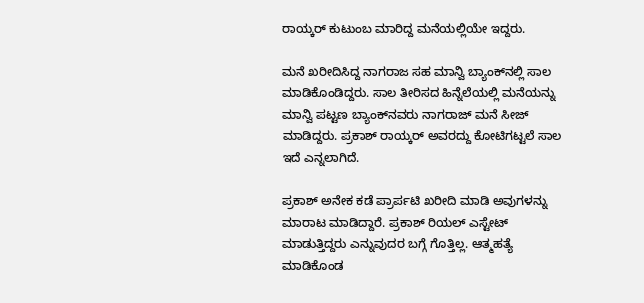ರಾಯ್ಕರ್ ಕುಟುಂಬ ಮಾರಿದ್ದ ಮನೆಯಲ್ಲಿಯೇ ಇದ್ದರು.

ಮನೆ ಖರೀದಿಸಿದ್ದ ನಾಗರಾಜ ಸಹ ಮಾನ್ವಿ ಬ್ಯಾಂಕ್‌ನಲ್ಲಿ ಸಾಲ ಮಾಡಿಕೊಂಡಿದ್ದರು. ಸಾಲ ತೀರಿಸದ ಹಿನ್ನೆಲೆಯಲ್ಲಿ ಮನೆಯನ್ನು ಮಾನ್ವಿ ಪಟ್ಟಣ ಬ್ಯಾಂಕ್‌ನವರು ನಾಗರಾಜ್ ಮನೆ ಸೀಜ್ ಮಾಡಿದ್ದರು. ಪ್ರಕಾಶ್ ರಾಯ್ಕರ್ ಅವರದ್ದು ಕೋಟಿಗಟ್ಟಲೆ ಸಾಲ ಇದೆ ಎನ್ನಲಾಗಿದೆ.

ಪ್ರಕಾಶ್ ಅನೇಕ ಕಡೆ ಪ್ರಾರ್ಪಟಿ ಖರೀದಿ ಮಾಡಿ ಅವುಗಳನ್ನು ಮಾರಾಟ ಮಾಡಿದ್ದಾರೆ. ಪ್ರಕಾಶ್ ರಿಯಲ್ ಎಸ್ಟೇಟ್ ಮಾಡುತ್ತಿದ್ದರು ಎನ್ನುವುದರ ಬಗ್ಗೆ ಗೊತ್ತಿಲ್ಲ. ಆತ್ಮಹತ್ಯೆ ಮಾಡಿಕೊಂಡ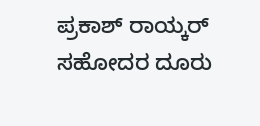ಪ್ರಕಾಶ್ ರಾಯ್ಕರ್ ಸಹೋದರ ದೂರು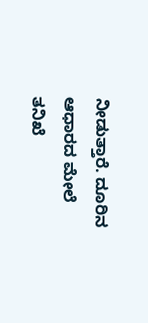ನೀಡುತ್ತಾರೆ. ದೂರಿನ ಆಧಾರದ ಮೇಲೆ ತನಿಖೆ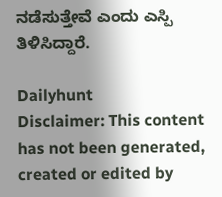ನಡೆಸುತ್ತೇವೆ ಎಂದು ಎಸ್ಪಿ ತಿಳಿಸಿದ್ದಾರೆ.

Dailyhunt
Disclaimer: This content has not been generated, created or edited by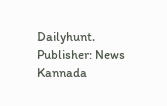Dailyhunt. Publisher: News Kannada